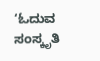‘ಓದುವ ಸಂಸ್ಕೃತಿ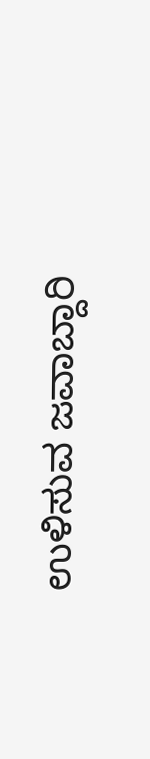ಉಳಿಸುವ ಜವಾಬ್ದಾರಿ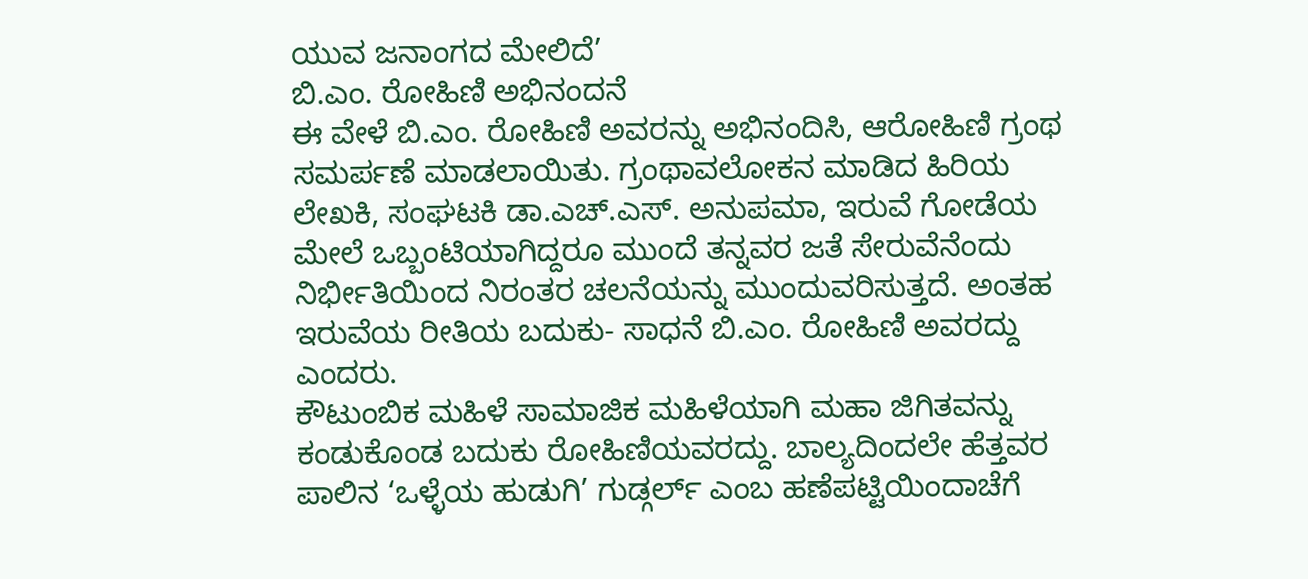ಯುವ ಜನಾಂಗದ ಮೇಲಿದೆ’
ಬಿ.ಎಂ. ರೋಹಿಣಿ ಅಭಿನಂದನೆ
ಈ ವೇಳೆ ಬಿ.ಎಂ. ರೋಹಿಣಿ ಅವರನ್ನು ಅಭಿನಂದಿಸಿ, ಆರೋಹಿಣಿ ಗ್ರಂಥ ಸಮರ್ಪಣೆ ಮಾಡಲಾಯಿತು. ಗ್ರಂಥಾವಲೋಕನ ಮಾಡಿದ ಹಿರಿಯ ಲೇಖಕಿ, ಸಂಘಟಕಿ ಡಾ.ಎಚ್.ಎಸ್. ಅನುಪಮಾ, ಇರುವೆ ಗೋಡೆಯ ಮೇಲೆ ಒಬ್ಬಂಟಿಯಾಗಿದ್ದರೂ ಮುಂದೆ ತನ್ನವರ ಜತೆ ಸೇರುವೆನೆಂದು ನಿರ್ಭೀತಿಯಿಂದ ನಿರಂತರ ಚಲನೆಯನ್ನು ಮುಂದುವರಿಸುತ್ತದೆ. ಅಂತಹ ಇರುವೆಯ ರೀತಿಯ ಬದುಕು- ಸಾಧನೆ ಬಿ.ಎಂ. ರೋಹಿಣಿ ಅವರದ್ದು ಎಂದರು.
ಕೌಟುಂಬಿಕ ಮಹಿಳೆ ಸಾಮಾಜಿಕ ಮಹಿಳೆಯಾಗಿ ಮಹಾ ಜಿಗಿತವನ್ನು ಕಂಡುಕೊಂಡ ಬದುಕು ರೋಹಿಣಿಯವರದ್ದು. ಬಾಲ್ಯದಿಂದಲೇ ಹೆತ್ತವರ ಪಾಲಿನ ‘ಒಳ್ಳೆಯ ಹುಡುಗಿ’ ಗುಡ್ಗರ್ಲ್ ಎಂಬ ಹಣೆಪಟ್ಟಿಯಿಂದಾಚೆಗೆ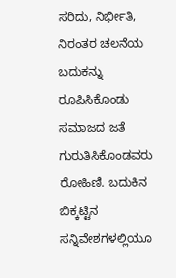ಸರಿದು, ನಿರ್ಭೀತಿ, ನಿರಂತರ ಚಲನೆಯ ಬದುಕನ್ನು ರೂಪಿಸಿಕೊಂಡು ಸಮಾಜದ ಜತೆ ಗುರುತಿಸಿಕೊಂಡವರು ರೋಹಿಣಿ. ಬದುಕಿನ ಬಿಕ್ಕಟ್ಟಿನ ಸನ್ನಿವೇಶಗಳಲ್ಲಿಯೂ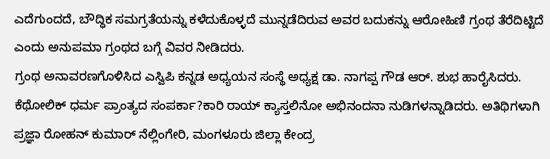ಎದೆಗುಂದದೆ, ಬೌದ್ಧಿಕ ಸಮಗ್ರತೆಯನ್ನು ಕಳೆದುಕೊಳ್ಳದೆ ಮುನ್ನಡೆದಿರುವ ಅವರ ಬದುಕನ್ನು ಆರೋಹಿಣಿ ಗ್ರಂಥ ತೆರೆದಿಟ್ಟಿದೆ ಎಂದು ಅನುಪಮಾ ಗ್ರಂಥದ ಬಗ್ಗೆ ವಿವರ ನೀಡಿದರು.
ಗ್ರಂಥ ಅನಾವರಣಗೊಳಿಸಿದ ಎಸ್ವಿಪಿ ಕನ್ನಡ ಅಧ್ಯಯನ ಸಂಸ್ಥೆ ಅಧ್ಯಕ್ಷ ಡಾ. ನಾಗಪ್ಪ ಗೌಡ ಆರ್. ಶುಭ ಹಾರೈಸಿದರು.
ಕೆಥೋಲಿಕ್ ಧರ್ಮ ಪ್ರಾಂತ್ಯದ ಸಂಪರ್ಕಾ?ಕಾರಿ ರಾಯ್ ಕ್ಯಾಸ್ತಲಿನೋ ಅಭಿನಂದನಾ ನುಡಿಗಳನ್ನಾಡಿದರು. ಅತಿಥಿಗಳಾಗಿ ಪ್ರಜ್ಞಾ ರೋಹನ್ ಕುಮಾರ್ ನೆಲ್ಲಿಂಗೇರಿ, ಮಂಗಳೂರು ಜಿಲ್ಲಾ ಕೇಂದ್ರ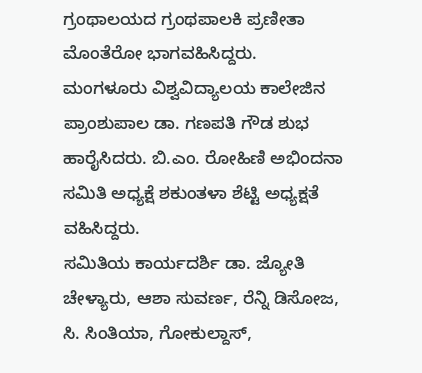ಗ್ರಂಥಾಲಯದ ಗ್ರಂಥಪಾಲಕಿ ಪ್ರಣೀತಾ ಮೊಂತೆರೋ ಭಾಗವಹಿಸಿದ್ದರು.
ಮಂಗಳೂರು ವಿಶ್ವವಿದ್ಯಾಲಯ ಕಾಲೇಜಿನ ಪ್ರಾಂಶುಪಾಲ ಡಾ. ಗಣಪತಿ ಗೌಡ ಶುಭ ಹಾರೈಸಿದರು. ಬಿ.ಎಂ. ರೋಹಿಣಿ ಅಭಿಂದನಾ ಸಮಿತಿ ಅಧ್ಯಕ್ಷೆ ಶಕುಂತಳಾ ಶೆಟ್ಟಿ ಅಧ್ಯಕ್ಷತೆ ವಹಿಸಿದ್ದರು.
ಸಮಿತಿಯ ಕಾರ್ಯದರ್ಶಿ ಡಾ. ಜ್ಯೋತಿ ಚೇಳ್ಯಾರು, ಆಶಾ ಸುವರ್ಣ, ರೆನ್ನಿ ಡಿಸೋಜ, ಸಿ. ಸಿಂತಿಯಾ, ಗೋಕುಲ್ದಾಸ್,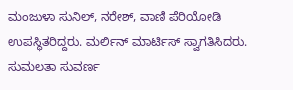ಮಂಜುಳಾ ಸುನಿಲ್, ನರೇಶ್, ವಾಣಿ ಪೆರಿಯೋಡಿ ಉಪಸ್ಥಿತರಿದ್ದರು. ಮರ್ಲಿನ್ ಮಾರ್ಟಿಸ್ ಸ್ವಾಗತಿಸಿದರು. ಸುಮಲತಾ ಸುವರ್ಣ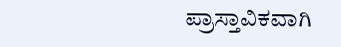ಪ್ರಾಸ್ತಾವಿಕವಾಗಿ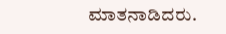ಮಾತನಾಡಿದರು.